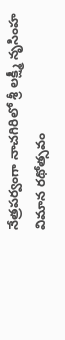నేత్రపర్వంగా నాచగిరిలో శ్రీ లక్ష్మీ నృసింహ విమాన రథోత్సవం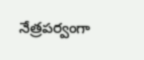నేత్రపర్వంగా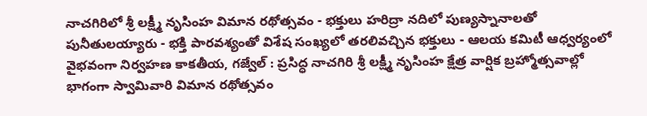నాచగిరిలో శ్రీ లక్ష్మీ నృసింహ విమాన రథోత్సవం - భక్తులు హరిద్రా నదిలో పుణ్యస్నానాలతో పునీతులయ్యారు - భక్తి పారవశ్యంతో విశేష సంఖ్యలో తరలివచ్చిన భక్తులు - ఆలయ కమిటీ ఆధ్వర్యంలో వైభవంగా నిర్వహణ కాకతీయ, గజ్వేల్ : ప్రసిద్ధ నాచగిరి శ్రీ లక్ష్మీ నృసింహ క్షేత్ర వార్షిక బ్రహ్మోత్సవాల్లో భాగంగా స్వామివారి విమాన రథోత్సవం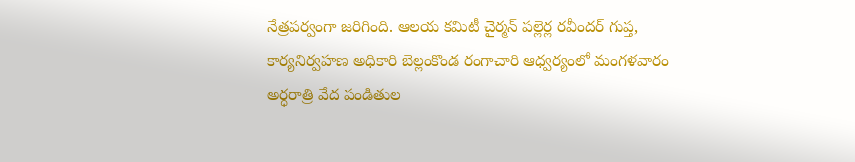నేత్రపర్వంగా జరిగింది. ఆలయ కమిటీ చైర్మన్ పల్లెర్ల రవీందర్ గుప్త, కార్యనిర్వహణ అధికారి బెల్లంకొండ రంగాచారి ఆధ్వర్యంలో మంగళవారం అర్ధరాత్రి వేద పండితుల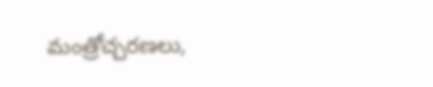మంత్రోచ్చరణలు,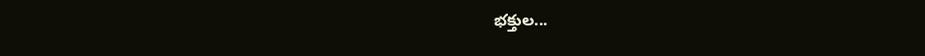భక్తుల...